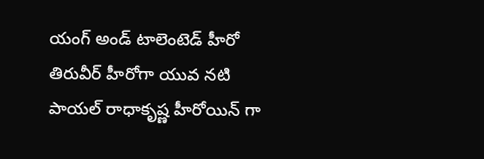యంగ్ అండ్ టాలెంటెడ్ హీరో తిరువీర్ హీరోగా యువ నటి పాయల్ రాధాకృష్ణ హీరోయిన్ గా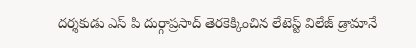దర్శకుడు ఎస్ పి దుర్గాప్రసాద్ తెరకెక్కించిన లేటెస్ట్ విలేజ్ డ్రామానే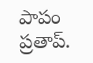పాపం ప్రతాప్.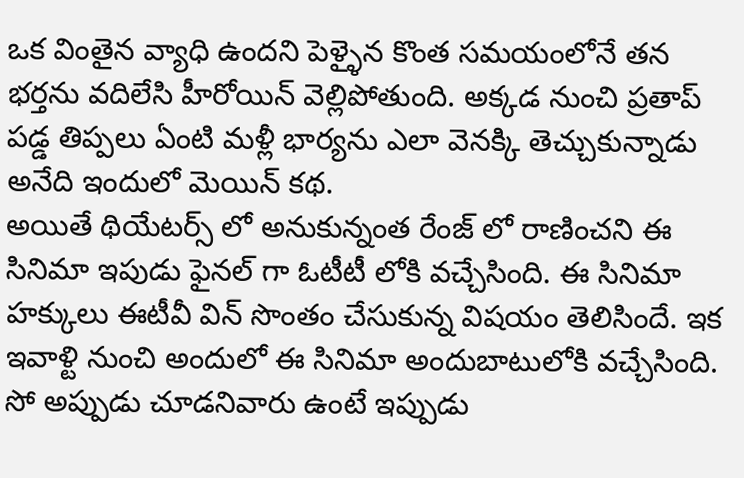ఒక వింతైన వ్యాధి ఉందని పెళ్ళైన కొంత సమయంలోనే తన భర్తను వదిలేసి హీరోయిన్ వెల్లిపోతుంది. అక్కడ నుంచి ప్రతాప్ పడ్డ తిప్పలు ఏంటి మళ్లీ భార్యను ఎలా వెనక్కి తెచ్చుకున్నాడు అనేది ఇందులో మెయిన్ కథ.
అయితే థియేటర్స్ లో అనుకున్నంత రేంజ్ లో రాణించని ఈ సినిమా ఇపుడు ఫైనల్ గా ఓటీటీ లోకి వచ్చేసింది. ఈ సినిమా హక్కులు ఈటీవీ విన్ సొంతం చేసుకున్న విషయం తెలిసిందే. ఇక ఇవాళ్టి నుంచి అందులో ఈ సినిమా అందుబాటులోకి వచ్చేసింది. సో అప్పుడు చూడనివారు ఉంటే ఇప్పుడు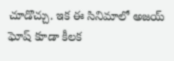చూడొచ్చు. ఇక ఈ సినిమాలో అజయ్ ఘోష్ కూడా కీలక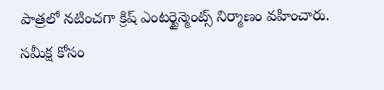పాత్రలో నటించగా క్రిష్ ఎంటర్టైన్మెంట్స్ నిర్మాణం వహించారు.
సమీక్ష కోసం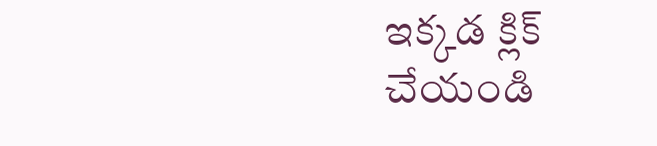ఇక్కడ క్లిక్ చేయండి